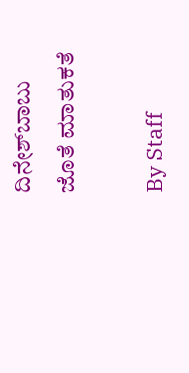ದಿನೇಶ್‌ಬಾಬು ಜೊತೆ ಮಾತುಕತೆ

By Staff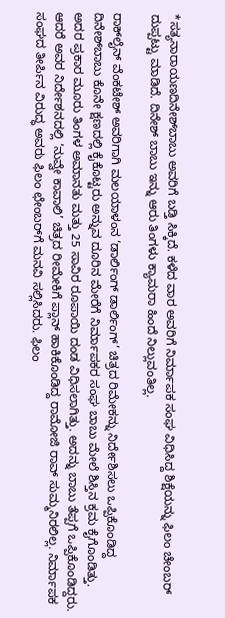*ಸತ್ಯನಾರಾಯಣದಿನೇಶ್‌ಬಾಬು ಅವರಿಗೆ ಬಡ್ತಿ ಸಿಕ್ಕಿದೆ. ಕಳೆದ ವಾರ ಅವರಿಗೆ ನಿರ್ಮಾಪಕ ಸಂಘ ವಿಧಿಸಿದ್ದ ಶಿಕ್ಷೆಯನ್ನು ಫಿಲಂ ಚೇಂಬರ್‌ ದುಪ್ಪಟ್ಟು ಮಾಡಿದೆ. ದಿನೇಶ್‌ ಬಾಬು ಇನ್ನು ಆರು ತಿಂಗಳು ಕ್ಯಾಮರಾ ಹಿಂದೆ ನಿಲ್ಲುವಂತಿಲ್ಲ.

ರಾಕ್‌ಲೈನ್‌ ವೆಂಕಟೇಶ್‌ ಅವರಿಗಾಗಿ ಮಲಯಾಳಂನ ‘ಡಾರ್ಲಿಂಗ್‌ ಡಾರ್ಲಿಂಗ್‌’ ಚಿತ್ರದ ರಿಮೇಕನ್ನು ನಿರ್ದೇಶಿಸಲು ಒಪ್ಪಿಕೊಂಡಿದ್ದ ದಿನೇಶ್‌ಬಾಬು ಕೊನೇ ಕ್ಷಣದಲ್ಲಿ ಕೈಕೊಟ್ಟರು ಅನ್ನುವ ದೂರಿನ ಮೇರೆಗೆ ನಿರ್ಮಾಪಕರ ಸಂಘ ಬಾಬು ಮೇಲೆ ಶಿಸ್ತಿನ ಕ್ರಮ ಕೈಗೊಂಡಿತ್ತು. ಅದರ ಪ್ರಕಾರ ಮೂರು ತಿಂಗಳ ಅಮಾನತು ಮತ್ತು 25 ಸಾವಿರ ರೂಪಾಯಿ ದಂಡ ವಿಧಿಸಲಾಗಿತ್ತು. ಅದನ್ನು ಬಾಬು ತೆಪ್ಪಗೆ ಒಪ್ಪಿಕೊಂಡಿದ್ದರು. ಆದರೆ ಅವರ ನಿರ್ದೇಶನದಲ್ಲಿ ‘ನುವ್ವೇ ಕಾವಾಲಿ’ ಚಿತ್ರದ ರೀಮೇಕಿಗೆ ಪ್ಲಾನ್‌ ಹಾಕಿಕೊಂಡಿದ್ದ ರಾಮೋಜಿ ರಾವ್‌ ಸುಮ್ಮನಿರಲಿಲ್ಲ. ನಿರ್ಮಾಪಕ ಸಂಘದ ತೀರ್ಪಿನ ವಿರುದ್ಧ ಅವರು ಫಿಲಂ ಛೇಂಬರ್‌ಗೆ ಮನವಿ ಸಲ್ಲಿಸಿದರು. ಫಿಲಂ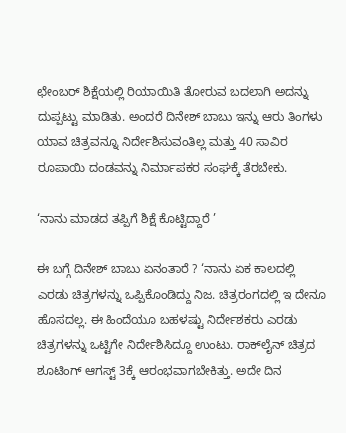ಛೇಂಬರ್‌ ಶಿಕ್ಷೆಯಲ್ಲಿ ರಿಯಾಯಿತಿ ತೋರುವ ಬದಲಾಗಿ ಅದನ್ನು ದುಪ್ಪಟ್ಟು ಮಾಡಿತು. ಅಂದರೆ ದಿನೇಶ್‌ ಬಾಬು ಇನ್ನು ಆರು ತಿಂಗಳು ಯಾವ ಚಿತ್ರವನ್ನೂ ನಿರ್ದೇಶಿಸುವಂತಿಲ್ಲ ಮತ್ತು 40 ಸಾವಿರ ರೂಪಾಯಿ ದಂಡವನ್ನು ನಿರ್ಮಾಪಕರ ಸಂಘಕ್ಕೆ ತೆರಬೇಕು.

‘ನಾನು ಮಾಡದ ತಪ್ಪಿಗೆ ಶಿಕ್ಷೆ ಕೊಟ್ಟಿದ್ದಾರೆ ’

ಈ ಬಗ್ಗೆ ದಿನೇಶ್‌ ಬಾಬು ಏನಂತಾರೆ ? ‘ನಾನು ಏಕ ಕಾಲದಲ್ಲಿ ಎರಡು ಚಿತ್ರಗಳನ್ನು ಒಪ್ಪಿಕೊಂಡಿದ್ದು ನಿಜ. ಚಿತ್ರರಂಗದಲ್ಲಿ ಇ ದೇನೂ ಹೊಸದಲ್ಲ. ಈ ಹಿಂದೆಯೂ ಬಹಳಷ್ಟು ನಿರ್ದೇಶಕರು ಎರಡು ಚಿತ್ರಗಳನ್ನು ಒಟ್ಟಿಗೇ ನಿರ್ದೇಶಿಸಿದ್ದೂ ಉಂಟು. ರಾಕ್‌ಲೈನ್‌ ಚಿತ್ರದ ಶೂಟಿಂಗ್‌ ಆಗಸ್ಟ್‌ 3ಕ್ಕೆ ಆರಂಭವಾಗಬೇಕಿತ್ತು. ಅದೇ ದಿನ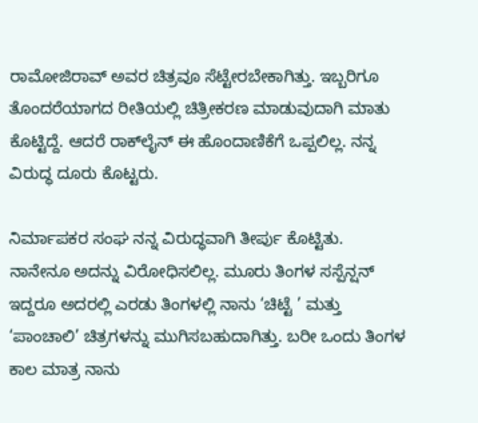ರಾಮೋಜಿರಾವ್‌ ಅವರ ಚಿತ್ರವೂ ಸೆಟ್ಟೇರಬೇಕಾಗಿತ್ತು. ಇಬ್ಬರಿಗೂ ತೊಂದರೆಯಾಗದ ರೀತಿಯಲ್ಲಿ ಚಿತ್ರೀಕರಣ ಮಾಡುವುದಾಗಿ ಮಾತು ಕೊಟ್ಟಿದ್ದೆ. ಆದರೆ ರಾಕ್‌ಲೈನ್‌ ಈ ಹೊಂದಾಣಿಕೆಗೆ ಒಪ್ಪಲಿಲ್ಲ. ನನ್ನ ವಿರುದ್ಧ ದೂರು ಕೊಟ್ಟರು.

ನಿರ್ಮಾಪಕರ ಸಂಘ ನನ್ನ ವಿರುದ್ಧವಾಗಿ ತೀರ್ಪು ಕೊಟ್ಟಿತು. ನಾನೇನೂ ಅದನ್ನು ವಿರೋಧಿಸಲಿಲ್ಲ. ಮೂರು ತಿಂಗಳ ಸಸ್ಪೆನ್ಷನ್‌ ಇದ್ದರೂ ಅದರಲ್ಲಿ ಎರಡು ತಿಂಗಳಲ್ಲಿ ನಾನು ‘ಚಿಟ್ಟೆ ’ ಮತ್ತು ‘ಪಾಂಚಾಲಿ’ ಚಿತ್ರಗಳನ್ನು ಮುಗಿಸಬಹುದಾಗಿತ್ತು. ಬರೀ ಒಂದು ತಿಂಗಳ ಕಾಲ ಮಾತ್ರ ನಾನು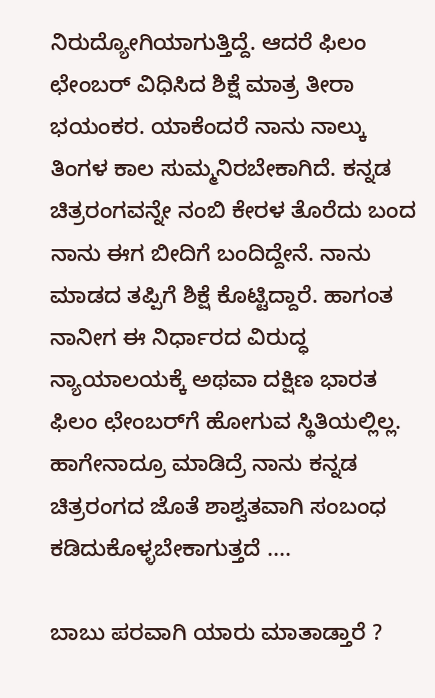ನಿರುದ್ಯೋಗಿಯಾಗುತ್ತಿದ್ದೆ. ಆದರೆ ಫಿಲಂ ಛೇಂಬರ್‌ ವಿಧಿಸಿದ ಶಿಕ್ಷೆ ಮಾತ್ರ ತೀರಾ ಭಯಂಕರ. ಯಾಕೆಂದರೆ ನಾನು ನಾಲ್ಕು ತಿಂಗಳ ಕಾಲ ಸುಮ್ಮನಿರಬೇಕಾಗಿದೆ. ಕನ್ನಡ ಚಿತ್ರರಂಗವನ್ನೇ ನಂಬಿ ಕೇರಳ ತೊರೆದು ಬಂದ ನಾನು ಈಗ ಬೀದಿಗೆ ಬಂದಿದ್ದೇನೆ. ನಾನು ಮಾಡದ ತಪ್ಪಿಗೆ ಶಿಕ್ಷೆ ಕೊಟ್ಟಿದ್ದಾರೆ. ಹಾಗಂತ ನಾನೀಗ ಈ ನಿರ್ಧಾರದ ವಿರುದ್ಧ ನ್ಯಾಯಾಲಯಕ್ಕೆ ಅಥವಾ ದಕ್ಷಿಣ ಭಾರತ ಫಿಲಂ ಛೇಂಬರ್‌ಗೆ ಹೋಗುವ ಸ್ಥಿತಿಯಲ್ಲಿಲ್ಲ. ಹಾಗೇನಾದ್ರೂ ಮಾಡಿದ್ರೆ ನಾನು ಕನ್ನಡ ಚಿತ್ರರಂಗದ ಜೊತೆ ಶಾಶ್ವತವಾಗಿ ಸಂಬಂಧ ಕಡಿದುಕೊಳ್ಳಬೇಕಾಗುತ್ತದೆ ....

ಬಾಬು ಪರವಾಗಿ ಯಾರು ಮಾತಾಡ್ತಾರೆ ?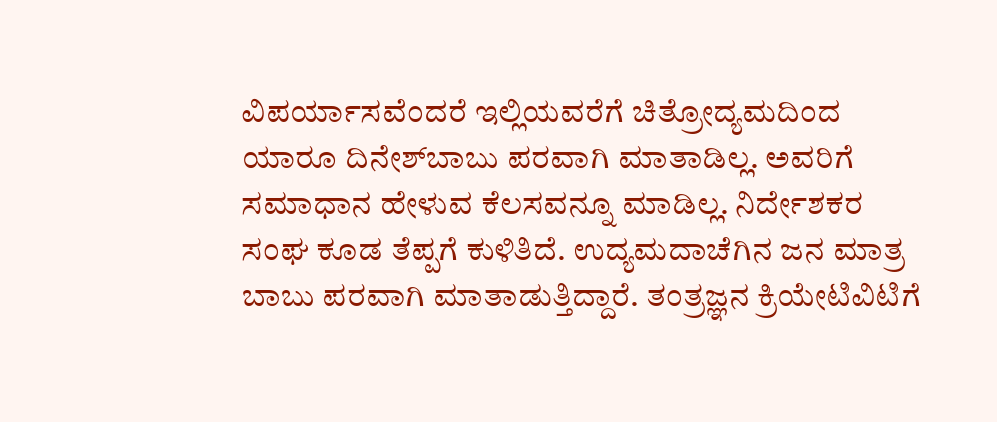ವಿಪರ್ಯಾಸವೆಂದರೆ ಇಲ್ಲಿಯವರೆಗೆ ಚಿತ್ರೋದ್ಯಮದಿಂದ ಯಾರೂ ದಿನೇಶ್‌ಬಾಬು ಪರವಾಗಿ ಮಾತಾಡಿಲ್ಲ. ಅವರಿಗೆ ಸಮಾಧಾನ ಹೇಳುವ ಕೆಲಸವನ್ನೂ ಮಾಡಿಲ್ಲ. ನಿರ್ದೇಶಕರ ಸಂಘ ಕೂಡ ತೆಪ್ಪಗೆ ಕುಳಿತಿದೆ. ಉದ್ಯಮದಾಚೆಗಿನ ಜನ ಮಾತ್ರ ಬಾಬು ಪರವಾಗಿ ಮಾತಾಡುತ್ತಿದ್ದಾರೆ. ತಂತ್ರಜ್ಞನ ಕ್ರಿಯೇಟಿವಿಟಿಗೆ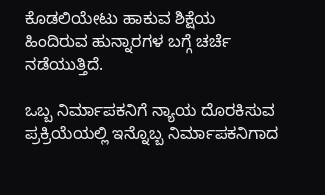ಕೊಡಲಿಯೇಟು ಹಾಕುವ ಶಿಕ್ಷೆಯ ಹಿಂದಿರುವ ಹುನ್ನಾರಗಳ ಬಗ್ಗೆ ಚರ್ಚೆ ನಡೆಯುತ್ತಿದೆ.

ಒಬ್ಬ ನಿರ್ಮಾಪಕನಿಗೆ ನ್ಯಾಯ ದೊರಕಿಸುವ ಪ್ರಕ್ರಿಯೆಯಲ್ಲಿ ಇನ್ನೊಬ್ಬ ನಿರ್ಮಾಪಕನಿಗಾದ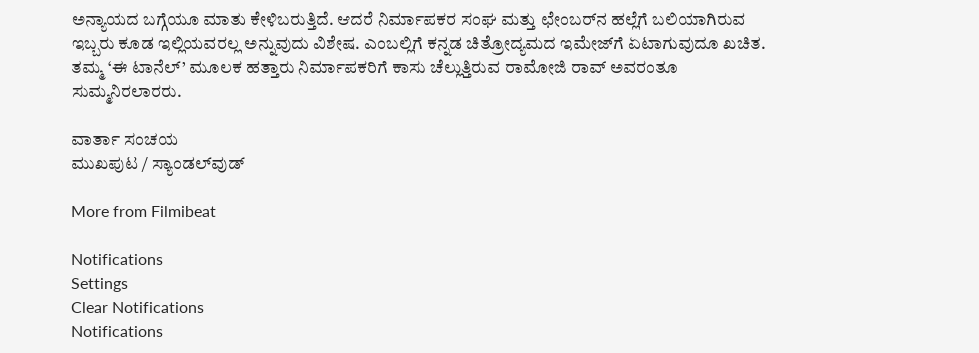ಅನ್ಯಾಯದ ಬಗ್ಗೆಯೂ ಮಾತು ಕೇಳಿಬರುತ್ತಿದೆ. ಆದರೆ ನಿರ್ಮಾಪಕರ ಸಂಘ ಮತ್ತು ಛೇಂಬರ್‌ನ ಹಲ್ಲೆಗೆ ಬಲಿಯಾಗಿರುವ ಇಬ್ಬರು ಕೂಡ ಇಲ್ಲಿಯವರಲ್ಲ ಅನ್ನುವುದು ವಿಶೇಷ. ಎಂಬಲ್ಲಿಗೆ ಕನ್ನಡ ಚಿತ್ರೋದ್ಯಮದ ಇಮೇಜ್‌ಗೆ ಏಟಾಗುವುದೂ ಖಚಿತ. ತಮ್ಮ ‘ಈ ಟಾನೆಲ್‌’ ಮೂಲಕ ಹತ್ತಾರು ನಿರ್ಮಾಪಕರಿಗೆ ಕಾಸು ಚೆಲ್ಲುತ್ತಿರುವ ರಾಮೋಜಿ ರಾವ್‌ ಅವರಂತೂ ಸುಮ್ಮನಿರಲಾರರು.

ವಾರ್ತಾ ಸಂಚಯ
ಮುಖಪುಟ / ಸ್ಯಾಂಡಲ್‌ವುಡ್‌

More from Filmibeat

Notifications
Settings
Clear Notifications
Notifications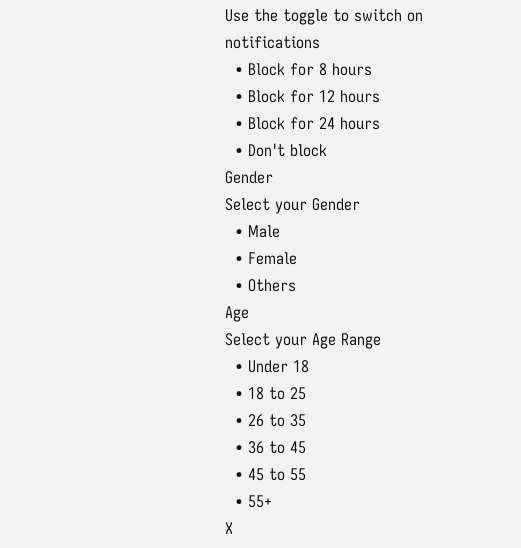Use the toggle to switch on notifications
  • Block for 8 hours
  • Block for 12 hours
  • Block for 24 hours
  • Don't block
Gender
Select your Gender
  • Male
  • Female
  • Others
Age
Select your Age Range
  • Under 18
  • 18 to 25
  • 26 to 35
  • 36 to 45
  • 45 to 55
  • 55+
X